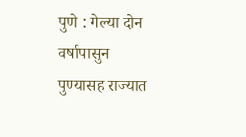पुणे : गेल्या दोन वर्षापासुन पुण्यासह राज्यात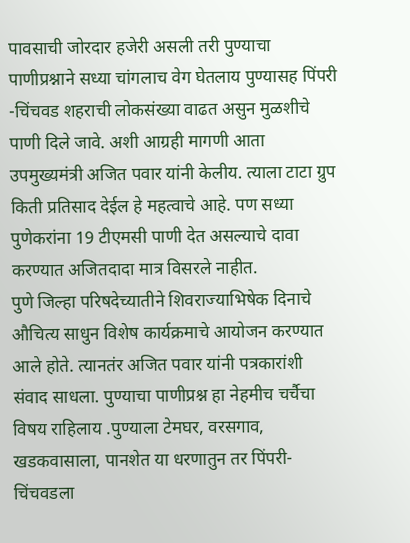पावसाची जोरदार हजेरी असली तरी पुण्याचा पाणीप्रश्नाने सध्या चांगलाच वेग घेतलाय पुण्यासह पिंपरी -चिंचवड शहराची लोकसंख्या वाढत असुन मुळशीचे पाणी दिले जावे. अशी आग्रही मागणी आता उपमुख्यमंत्री अजित पवार यांनी केलीय. त्याला टाटा ग्रुप किती प्रतिसाद देईल हे महत्वाचे आहे. पण सध्या पुणेकरांना 19 टीएमसी पाणी देत असल्याचे दावा करण्यात अजितदादा मात्र विसरले नाहीत.
पुणे जिल्हा परिषदेच्यातीने शिवराज्याभिषेक दिनाचे औचित्य साधुन विशेष कार्यक्रमाचे आयोजन करण्यात आले होते. त्यानतंर अजित पवार यांनी पत्रकारांशी संवाद साधला. पुण्याचा पाणीप्रश्न हा नेहमीच चर्चैचा विषय राहिलाय .पुण्याला टेमघर, वरसगाव, खडकवासाला, पानशेत या धरणातुन तर पिंपरी-चिंचवडला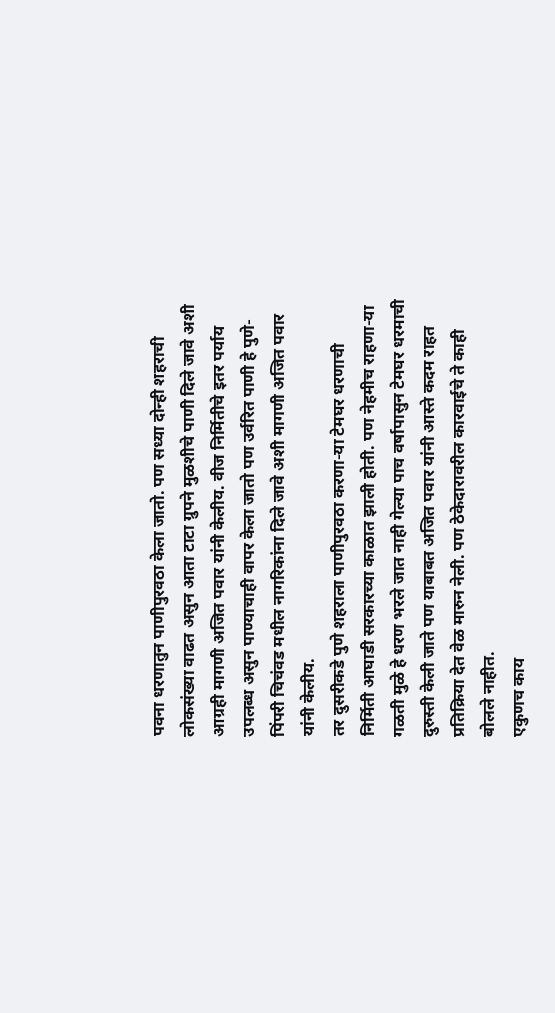पवना धरणातुन पाणीपुरवठा केला जातो. पण सध्या दोन्ही शहराची लोकसंख्या वाढत असुन आता टाटा ग्रुपने मुळशीचे पाणी दिले जावे अशी आग्रही मागणी अजित पवार यांनी केलीय. वीज निर्मितीचे इतर पर्याय उपलब्ध असुन पाण्याचाही वापर केला जातो पण उर्वरित पाणी हे पुणे-पिंपरी चिचंवड मधील नागरिकांना दिले जावे अशी मागणी अजित पवार यांनी केलीय.
तर दुसरीकडे पुणे शहराला पाणीपुरवठा करणा-या टेमघर धरणाची निर्मिती आघाडी सरकारच्या काळात झाली होती. पण नेहमीच राहणा-या गळती मुळे हे धरण भरले जात नाही गेल्या पाच वर्षापासुन टेमघर धरमाची दुरुस्ती केली जाते पण याबाबत अजित पवार यांनी आस्ते कदम राहत प्रतिक्रिया देत वेळ मारुन नेली. पण ठेकेदारावरील कारवाईचे ते काही बोलले नाहीत.
एकुणच काय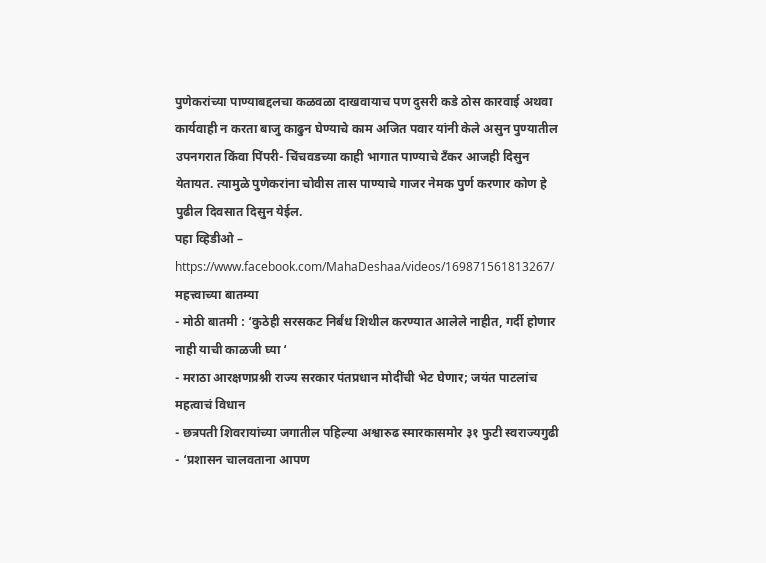पुणेकरांच्या पाण्याबद्दलचा कळवळा दाखवायाच पण दुसरी कडे ठोस कारवाई अथवा कार्यवाही न करता बाजु काढुन घेण्याचे काम अजित पवार यांनी केले असुन पुण्यातील उपनगरात किंवा पिंपरी- चिंचवडच्या काही भागात पाण्याचे टँकर आजही दिसुन येतायत. त्यामुळे पुणेकरांना चोवीस तास पाण्याचे गाजर नेमक पुर्ण करणार कोण हे पुढील दिवसात दिसुन येईल.
पहा व्हिडीओ –
https://www.facebook.com/MahaDeshaa/videos/169871561813267/
महत्त्वाच्या बातम्या
- मोठी बातमी : ‘कुठेही सरसकट निर्बंध शिथील करण्यात आलेले नाहीत, गर्दी होणार नाही याची काळजी घ्या ‘
- मराठा आरक्षणप्रश्नी राज्य सरकार पंतप्रधान मोदींची भेट घेणार; जयंत पाटलांच महत्वाचं विधान
- छत्रपती शिवरायांच्या जगातील पहिल्या अश्वारुढ स्मारकासमोर ३१ फुटी स्वराज्यगुढी
- ‘प्रशासन चालवताना आपण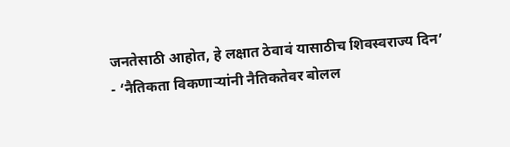जनतेसाठी आहोत, हे लक्षात ठेवावं यासाठीच शिवस्वराज्य दिन’
- ‘नैतिकता विकणाऱ्यांनी नैतिकतेवर बोलल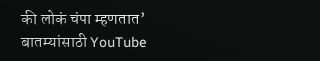की लोकं चंपा म्हणतात’
बातम्यांसाठी YouTube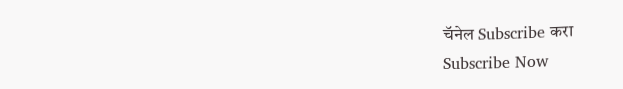चॅनेल Subscribe करा
Subscribe Now